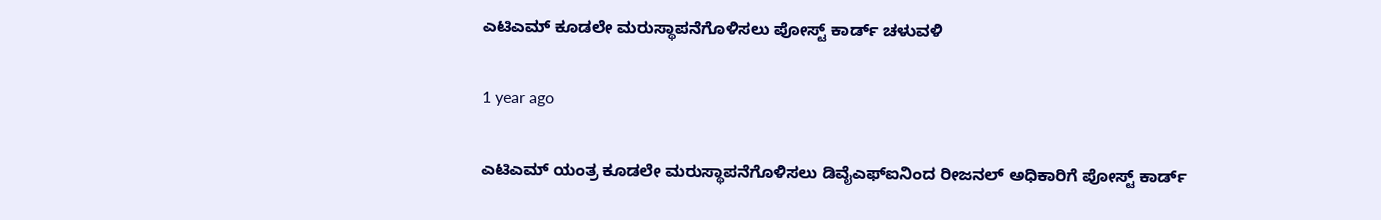ಎಟಿಎಮ್ ಕೂಡಲೇ ಮರುಸ್ಥಾಪನೆಗೊಳಿಸಲು ಪೋಸ್ಟ್ ಕಾರ್ಡ್ ಚಳುವಳಿ

1 year ago

ಎಟಿಎಮ್ ಯಂತ್ರ ಕೂಡಲೇ ಮರುಸ್ಥಾಪನೆಗೊಳಿಸಲು ಡಿವೈಎಫ್ಐನಿಂದ ರೀಜನಲ್ ಅಧಿಕಾರಿಗೆ ಪೋಸ್ಟ್ ಕಾರ್ಡ್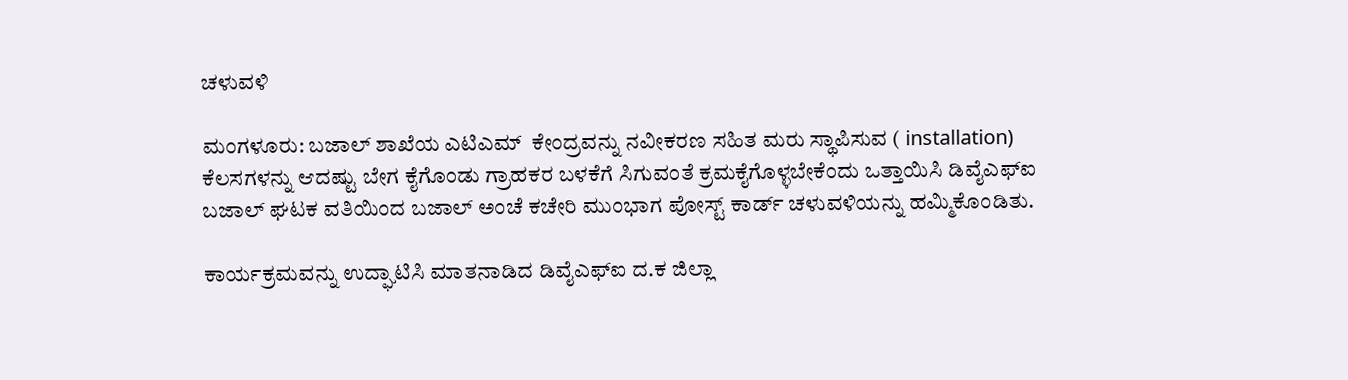ಚಳುವಳಿ

ಮಂಗಳೂರು: ಬಜಾಲ್ ಶಾಖೆಯ ಎಟಿಎಮ್  ಕೇಂದ್ರವನ್ನು ನವೀಕರಣ ಸಹಿತ ಮರು ಸ್ಥಾಪಿಸುವ ( installation) ಕೆಲಸಗಳನ್ನು ಆದಷ್ಟು ಬೇಗ ಕೈಗೊಂಡು ಗ್ರಾಹಕರ ಬಳಕೆಗೆ ಸಿಗುವಂತೆ ಕ್ರಮಕೈಗೊಳ್ಳಬೇಕೆಂದು ಒತ್ತಾಯಿಸಿ ಡಿವೈಎಫ್ಐ ಬಜಾಲ್ ಘಟಕ ವತಿಯಿಂದ ಬಜಾಲ್ ಅಂಚೆ ಕಚೇರಿ ಮುಂಭಾಗ ಪೋಸ್ಟ್ ಕಾರ್ಡ್ ಚಳುವಳಿಯನ್ನು ಹಮ್ಮಿಕೊಂಡಿತು.

ಕಾರ್ಯಕ್ರಮವನ್ನು ಉದ್ಘಾಟಿಸಿ ಮಾತನಾಡಿದ ಡಿವೈಎಫ್ಐ ದ.ಕ ಜಿಲ್ಲಾ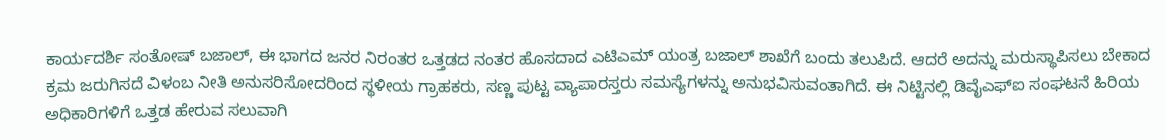ಕಾರ್ಯದರ್ಶಿ ಸಂತೋಷ್ ಬಜಾಲ್, ಈ ಭಾಗದ ಜನರ ನಿರಂತರ ಒತ್ತಡದ ನಂತರ ಹೊಸದಾದ ಎಟಿಎಮ್ ಯಂತ್ರ ಬಜಾಲ್ ಶಾಖೆಗೆ ಬಂದು ತಲುಪಿದೆ. ಆದರೆ ಅದನ್ನು ಮರುಸ್ಥಾಪಿಸಲು ಬೇಕಾದ ಕ್ರಮ ಜರುಗಿಸದೆ ವಿಳಂಬ ನೀತಿ ಅನುಸರಿಸೋದರಿಂದ ಸ್ಥಳೀಯ ಗ್ರಾಹಕರು, ಸಣ್ಣ ಪುಟ್ಟ ವ್ಯಾಪಾರಸ್ತರು ಸಮಸ್ಯೆಗಳನ್ನು ಅನುಭವಿಸುವಂತಾಗಿದೆ. ಈ ನಿಟ್ಟಿನಲ್ಲಿ ಡಿವೈಎಫ್ಐ ಸಂಘಟನೆ ಹಿರಿಯ ಅಧಿಕಾರಿಗಳಿಗೆ ಒತ್ತಡ ಹೇರುವ ಸಲುವಾಗಿ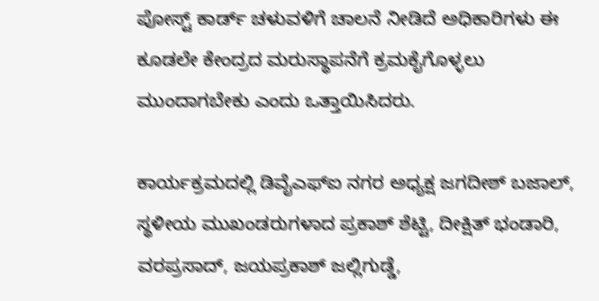ಪೋಸ್ಟ್ ಕಾರ್ಡ್ ಚಳುವಳಿಗೆ ಚಾಲನೆ ನೀಡಿದೆ ಅಧಿಕಾರಿಗಳು ಈ ಕೂಡಲೇ ಕೇಂದ್ರದ ಮರುಸ್ಥಾಪನೆಗೆ ಕ್ರಮಕೈಗೊಳ್ಳಲು ಮುಂದಾಗಬೇಕು ಎಂದು ಒತ್ತಾಯಿಸಿದರು.

ಕಾರ್ಯಕ್ರಮದಲ್ಲಿ ಡಿವೈಎಫ್ಐ ನಗರ ಅಧ್ಯಕ್ಷ ಜಗದೀಶ್ ಬಜಾಲ್, ಸ್ಥಳೀಯ ಮುಖಂಡರುಗಳಾದ ಪ್ರಕಾಶ್ ಶೆಟ್ಟಿ, ದೀಕ್ಷಿತ್ ಭಂಡಾರಿ, ವರಪ್ರಸಾದ್, ಜಯಪ್ರಕಾಶ್ ಜಲ್ಲಿಗುಡ್ಡೆ,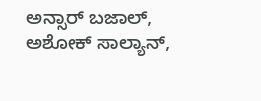ಅನ್ಸಾರ್ ಬಜಾಲ್, ಅಶೋಕ್ ಸಾಲ್ಯಾನ್,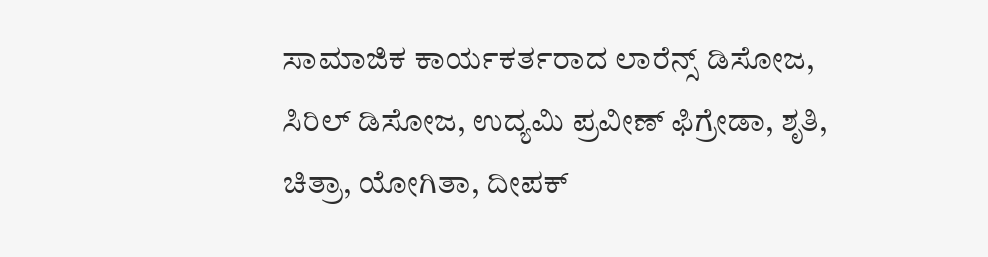ಸಾಮಾಜಿಕ ಕಾರ್ಯಕರ್ತರಾದ ಲಾರೆನ್ಸ್ ಡಿಸೋಜ, ಸಿರಿಲ್ ಡಿಸೋಜ, ಉದ್ಯಮಿ ಪ್ರವೀಣ್ ಫಿಗ್ರೇಡಾ, ಶೃತಿ, ಚಿತ್ರಾ, ಯೋಗಿತಾ, ದೀಪಕ್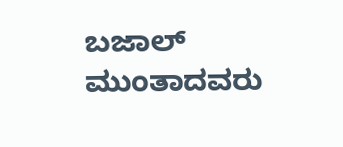ಬಜಾಲ್ ಮುಂತಾದವರು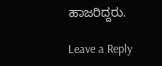ಹಾಜರಿದ್ದರು.

Leave a Reply